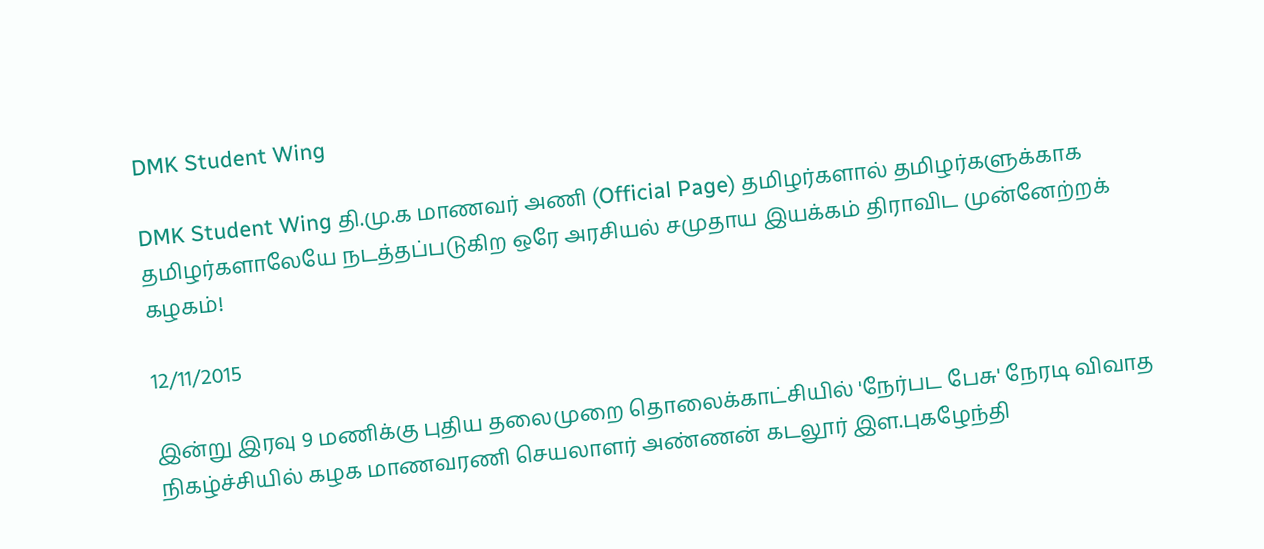DMK Student Wing

DMK Student Wing தி.மு.க மாணவர் அணி (Official Page) தமிழர்களால் தமிழர்களுக்காக தமிழர்களாலேயே நடத்தப்படுகிற ஒரே அரசியல் சமுதாய இயக்கம் திராவிட முன்னேற்றக் கழகம்!

12/11/2015

இன்று இரவு 9 மணிக்கு புதிய தலைமுறை தொலைக்காட்சியில் 'நேர்பட பேசு' நேரடி விவாத நிகழ்ச்சியில் கழக மாணவரணி செயலாளர் அண்ணன் கடலூர் இள.புகழேந்தி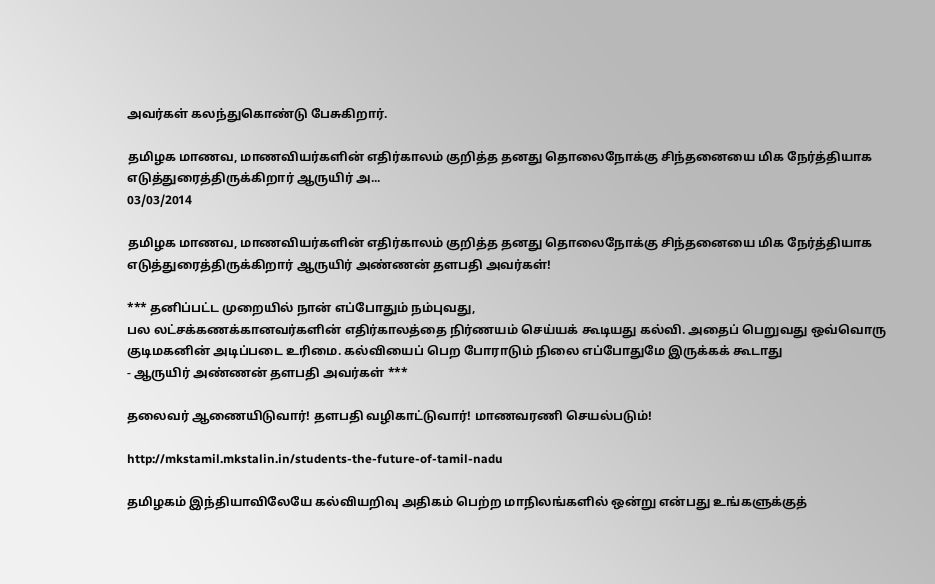அவர்கள் கலந்துகொண்டு பேசுகிறார்.

தமிழக மாணவ, மாணவியர்களின் எதிர்காலம் குறித்த தனது தொலைநோக்கு சிந்தனையை மிக நேர்த்தியாக எடுத்துரைத்திருக்கிறார் ஆருயிர் அ...
03/03/2014

தமிழக மாணவ, மாணவியர்களின் எதிர்காலம் குறித்த தனது தொலைநோக்கு சிந்தனையை மிக நேர்த்தியாக எடுத்துரைத்திருக்கிறார் ஆருயிர் அண்ணன் தளபதி அவர்கள்!

*** தனிப்பட்ட முறையில் நான் எப்போதும் நம்புவது,
பல லட்சக்கணக்கானவர்களின் எதிர்காலத்தை நிர்ணயம் செய்யக் கூடியது கல்வி. அதைப் பெறுவது ஒவ்வொரு குடிமகனின் அடிப்படை உரிமை. கல்வியைப் பெற போராடும் நிலை எப்போதுமே இருக்கக் கூடாது
- ஆருயிர் அண்ணன் தளபதி அவர்கள் ***

தலைவர் ஆணையிடுவார்! தளபதி வழிகாட்டுவார்! மாணவரணி செயல்படும்!

http://mkstamil.mkstalin.in/students-the-future-of-tamil-nadu

தமிழகம் இந்தியாவிலேயே கல்வியறிவு அதிகம் பெற்ற மாநிலங்களில் ஒன்று என்பது உங்களுக்குத்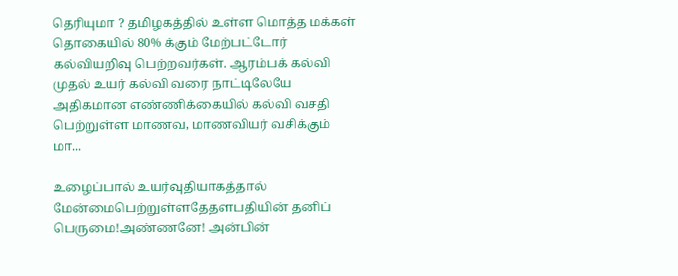தெரியுமா ? தமிழகத்தில் உள்ள மொத்த மக்கள் தொகையில் 80% க்கும் மேற்பட்டோர் கல்வியறிவு பெற்றவர்கள். ஆரம்பக் கல்வி முதல் உயர் கல்வி வரை நாட்டிலேயே அதிகமான எண்ணிக்கையில் கல்வி வசதி பெற்றுள்ள மாணவ, மாணவியர் வசிக்கும் மா...

உழைப்பால் உயர்வுதியாகத்தால் மேன்மைபெற்றுள்ளதேதளபதியின் தனிப் பெருமை!அண்ணனே! அன்பின்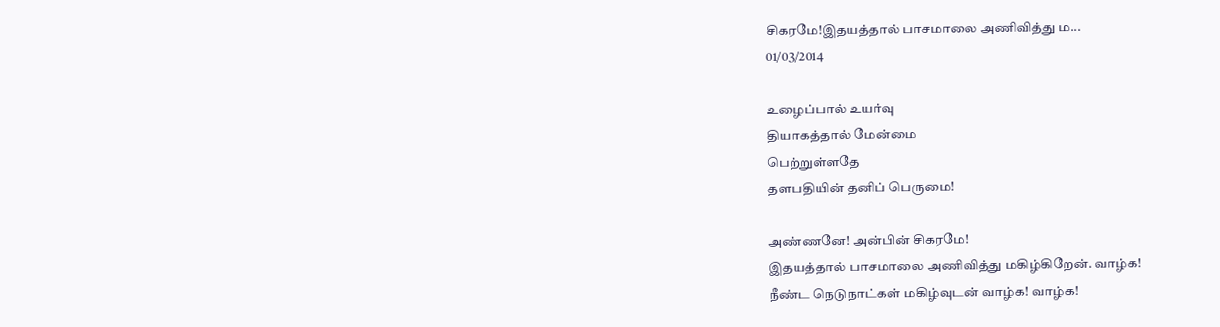சிகரமே!இதயத்தால் பாசமாலை அணிவித்து ம...
01/03/2014

உழைப்பால் உயர்வு
தியாகத்தால் மேன்மை
பெற்றுள்ளதே
தளபதியின் தனிப் பெருமை!

அண்ணனே! அன்பின் சிகரமே!
இதயத்தால் பாசமாலை அணிவித்து மகிழ்கிறேன். வாழ்க!
நீண்ட நெடுநாட்கள் மகிழ்வுடன் வாழ்க! வாழ்க!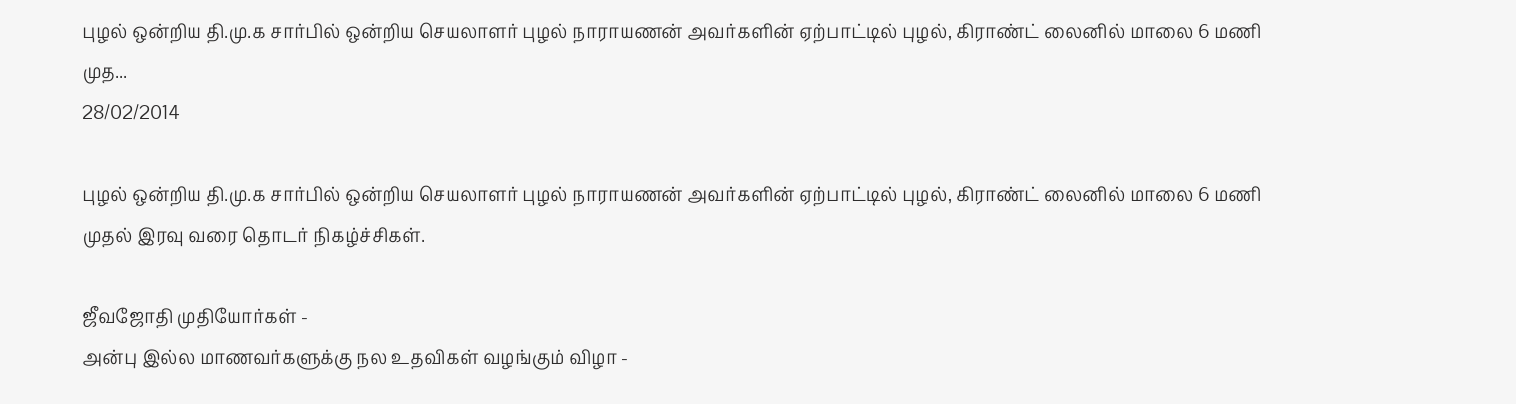புழல் ஒன்றிய தி.மு.க சார்பில் ஒன்றிய செயலாளர் புழல் நாராயணன் அவர்களின் ஏற்பாட்டில் புழல், கிராண்ட் லைனில் மாலை 6 மணி முத...
28/02/2014

புழல் ஒன்றிய தி.மு.க சார்பில் ஒன்றிய செயலாளர் புழல் நாராயணன் அவர்களின் ஏற்பாட்டில் புழல், கிராண்ட் லைனில் மாலை 6 மணி முதல் இரவு வரை தொடர் நிகழ்ச்சிகள்.

ஜீவஜோதி முதியோர்கள் -
அன்பு இல்ல மாணவர்களுக்கு நல உதவிகள் வழங்கும் விழா -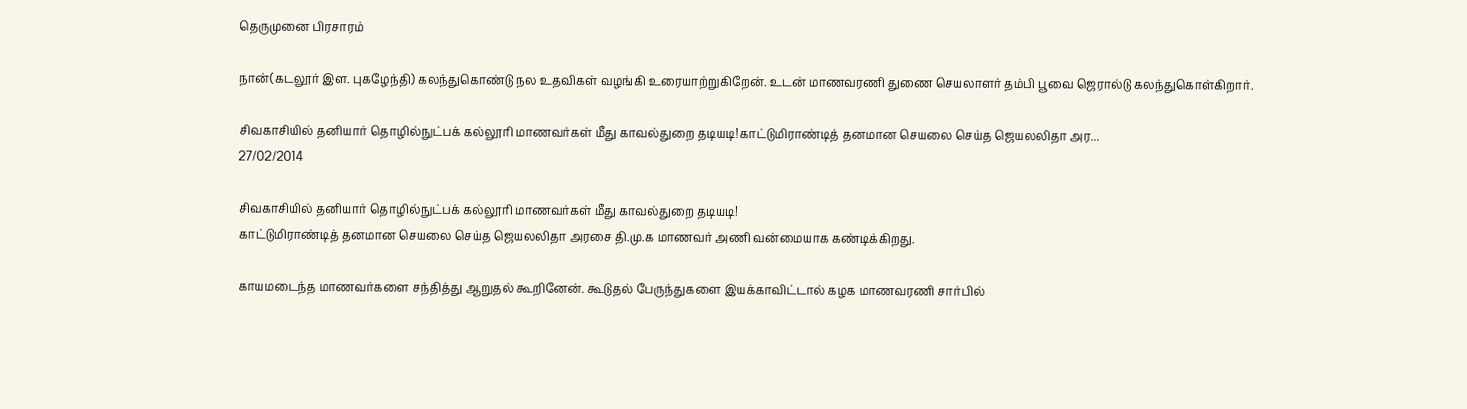தெருமுனை பிரசாரம்

நான்(கடலூர் இள. புகழேந்தி) கலந்துகொண்டு நல உதவிகள் வழங்கி உரையாற்றுகிறேன். உடன் மாணவரணி துணை செயலாளர் தம்பி பூவை ஜெரால்டு கலந்துகொள்கிறார்.

சிவகாசியில் தனியார் தொழில்நுட்பக் கல்லூரி மாணவர்கள் மீது காவல்துறை தடியடி!காட்டுமிராண்டித் தனமான செயலை செய்த ஜெயலலிதா அர...
27/02/2014

சிவகாசியில் தனியார் தொழில்நுட்பக் கல்லூரி மாணவர்கள் மீது காவல்துறை தடியடி!
காட்டுமிராண்டித் தனமான செயலை செய்த ஜெயலலிதா அரசை தி.மு.க மாணவர் அணி வன்மையாக கண்டிக்கிறது.

காயமடைந்த மாணவர்களை சந்தித்து ஆறுதல் கூறினேன். கூடுதல் பேருந்துகளை இயக்காவிட்டால் கழக மாணவரணி சார்பில்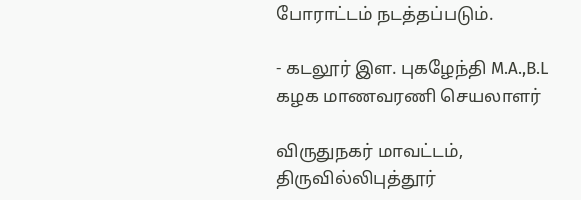போராட்டம் நடத்தப்படும்.

- கடலூர் இள. புகழேந்தி M.A.,B.L
கழக மாணவரணி செயலாளர்

விருதுநகர் மாவட்டம், திருவில்லிபுத்தூர்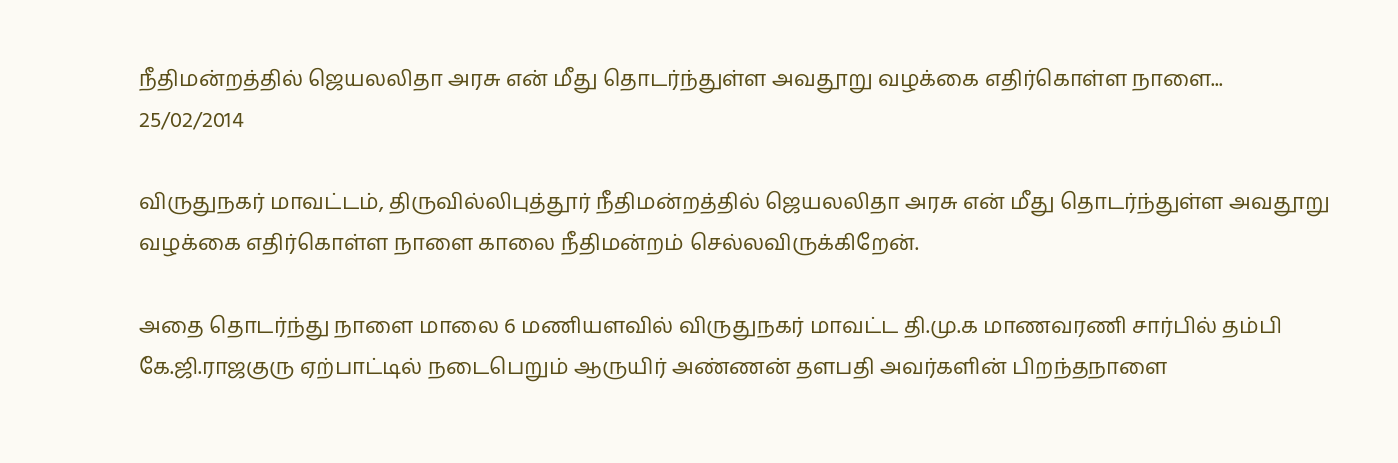நீதிமன்றத்தில் ஜெயலலிதா அரசு என் மீது தொடர்ந்துள்ள அவதூறு வழக்கை எதிர்கொள்ள நாளை...
25/02/2014

விருதுநகர் மாவட்டம், திருவில்லிபுத்தூர் நீதிமன்றத்தில் ஜெயலலிதா அரசு என் மீது தொடர்ந்துள்ள அவதூறு வழக்கை எதிர்கொள்ள நாளை காலை நீதிமன்றம் செல்லவிருக்கிறேன்.

அதை தொடர்ந்து நாளை மாலை 6 மணியளவில் விருதுநகர் மாவட்ட தி.மு.க மாணவரணி சார்பில் தம்பி கே.ஜி.ராஜகுரு ஏற்பாட்டில் நடைபெறும் ஆருயிர் அண்ணன் தளபதி அவர்களின் பிறந்தநாளை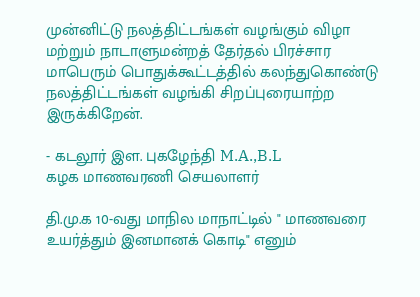முன்னிட்டு நலத்திட்டங்கள் வழங்கும் விழா மற்றும் நாடாளுமன்றத் தேர்தல் பிரச்சார மாபெரும் பொதுக்கூட்டத்தில் கலந்துகொண்டு நலத்திட்டங்கள் வழங்கி சிறப்புரையாற்ற இருக்கிறேன்.

- கடலூர் இள. புகழேந்தி M.A.,B.L
கழக மாணவரணி செயலாளர்

தி.மு.க 10-வது மாநில மாநாட்டில் " மாணவரை உயர்த்தும் இனமானக் கொடி" எனும்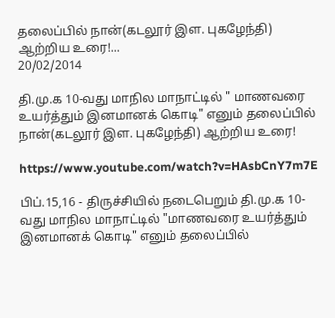தலைப்பில் நான்(கடலூர் இள. புகழேந்தி) ஆற்றிய உரை!...
20/02/2014

தி.மு.க 10-வது மாநில மாநாட்டில் " மாணவரை உயர்த்தும் இனமானக் கொடி" எனும் தலைப்பில் நான்(கடலூர் இள. புகழேந்தி) ஆற்றிய உரை!

https://www.youtube.com/watch?v=HAsbCnY7m7E

பிப்.15,16 - திருச்சியில் நடைபெறும் தி.மு.க 10-வது மாநில மாநாட்டில் "மாணவரை உயர்த்தும் இனமானக் கொடி" எனும் தலைப்பில்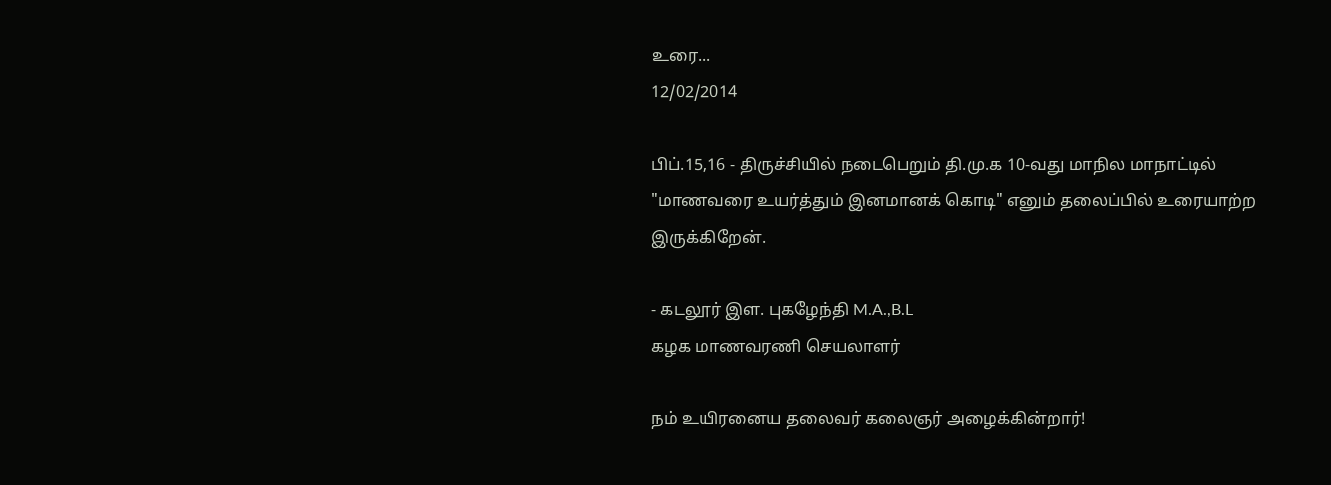உரை...
12/02/2014

பிப்.15,16 - திருச்சியில் நடைபெறும் தி.மு.க 10-வது மாநில மாநாட்டில் "மாணவரை உயர்த்தும் இனமானக் கொடி" எனும் தலைப்பில் உரையாற்ற இருக்கிறேன்.

- கடலூர் இள. புகழேந்தி M.A.,B.L
கழக மாணவரணி செயலாளர்

நம் உயிரனைய தலைவர் கலைஞர் அழைக்கின்றார்!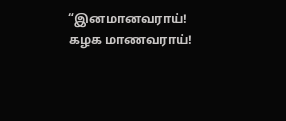“இனமானவராய்!   கழக மாணவராய்!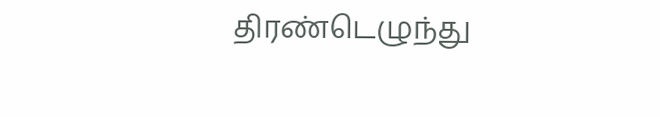திரண்டெழுந்து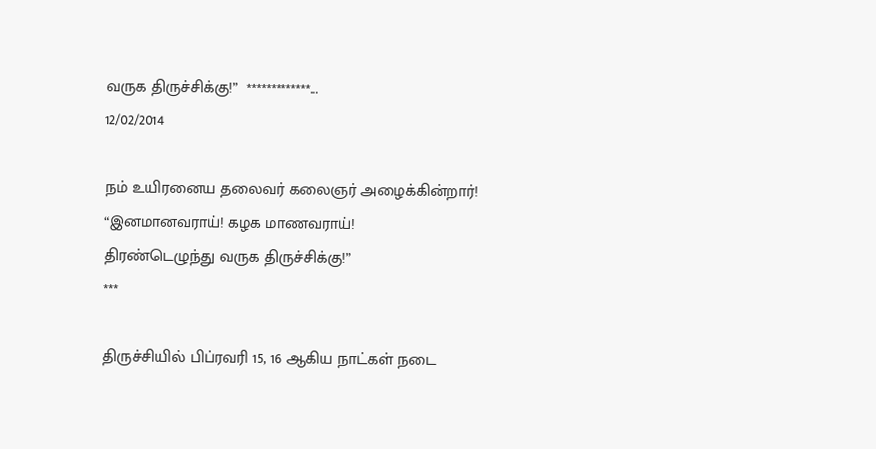வருக திருச்சிக்கு!”  *************...
12/02/2014

நம் உயிரனைய தலைவர் கலைஞர் அழைக்கின்றார்!
“இனமானவராய்! கழக மாணவராய்!
திரண்டெழுந்து வருக திருச்சிக்கு!”
***

திருச்சியில் பிப்ரவரி 15, 16 ஆகிய நாட்கள் நடை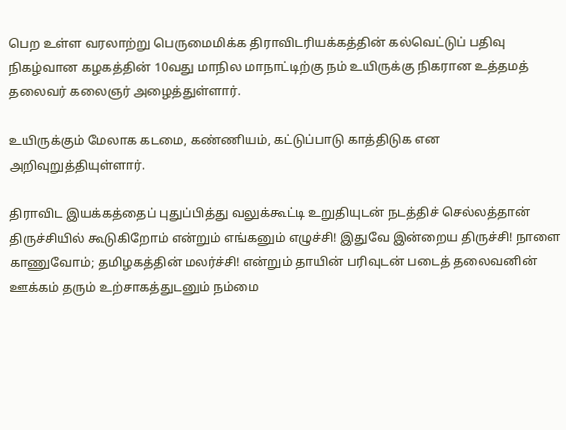பெற உள்ள வரலாற்று பெருமைமிக்க திராவிடரியக்கத்தின் கல்வெட்டுப் பதிவு நிகழ்வான கழகத்தின் 10வது மாநில மாநாட்டிற்கு நம் உயிருக்கு நிகரான உத்தமத் தலைவர் கலைஞர் அழைத்துள்ளார்.

உயிருக்கும் மேலாக கடமை, கண்ணியம், கட்டுப்பாடு காத்திடுக என அறிவுறுத்தியுள்ளார்.

திராவிட இயக்கத்தைப் புதுப்பித்து வலுக்கூட்டி உறுதியுடன் நடத்திச் செல்லத்தான் திருச்சியில் கூடுகிறோம் என்றும் எங்கனும் எழுச்சி! இதுவே இன்றைய திருச்சி! நாளை காணுவோம்; தமிழகத்தின் மலர்ச்சி! என்றும் தாயின் பரிவுடன் படைத் தலைவனின் ஊக்கம் தரும் உற்சாகத்துடனும் நம்மை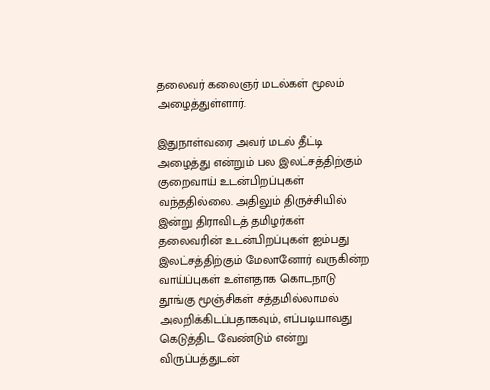தலைவர் கலைஞர் மடல்கள் மூலம் அழைத்துள்ளார்.

இதுநாள்வரை அவர் மடல் தீட்டி அழைத்து என்றும் பல இலட்சத்திற்கும் குறைவாய் உடன்பிறப்புகள் வந்ததில்லை. அதிலும் திருச்சியில் இன்று திராவிடத் தமிழர்கள் தலைவரின் உடன்பிறப்புகள் ஐம்பது இலட்சத்திற்கும் மேலானோர் வருகின்ற வாய்ப்புகள் உள்ளதாக கொடநாடு தூங்கு மூஞ்சிகள் சத்தமில்லாமல் அலறிக்கிடப்பதாகவும், எப்படியாவது கெடுத்திட வேண்டும் என்று விருப்பத்துடன்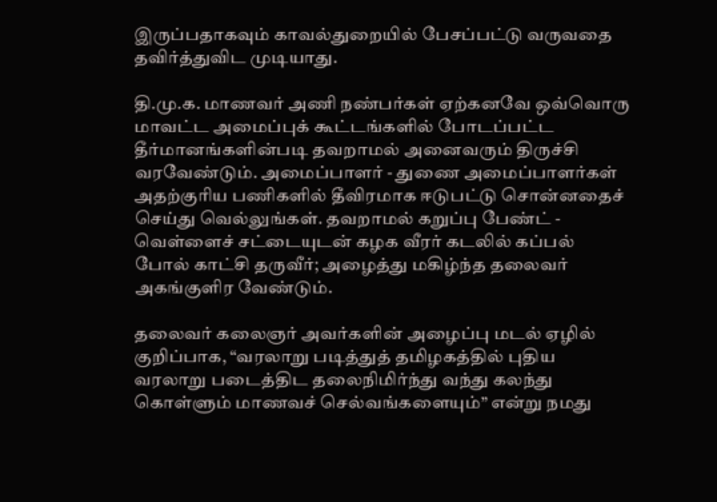இருப்பதாகவும் காவல்துறையில் பேசப்பட்டு வருவதை தவிர்த்துவிட முடியாது.

தி.மு.க. மாணவர் அணி நண்பர்கள் ஏற்கனவே ஒவ்வொரு மாவட்ட அமைப்புக் கூட்டங்களில் போடப்பட்ட தீர்மானங்களின்படி தவறாமல் அனைவரும் திருச்சி வரவேண்டும். அமைப்பாளர் - துணை அமைப்பாளர்கள் அதற்குரிய பணிகளில் தீவிரமாக ஈடுபட்டு சொன்னதைச் செய்து வெல்லுங்கள். தவறாமல் கறுப்பு பேண்ட் - வெள்ளைச் சட்டையுடன் கழக வீரர் கடலில் கப்பல் போல் காட்சி தருவீர்; அழைத்து மகிழ்ந்த தலைவர் அகங்குளிர வேண்டும்.

தலைவர் கலைஞர் அவர்களின் அழைப்பு மடல் ஏழில் குறிப்பாக, “வரலாறு படித்துத் தமிழகத்தில் புதிய வரலாறு படைத்திட தலைநிமிர்ந்து வந்து கலந்து கொள்ளும் மாணவச் செல்வங்களையும்” என்று நமது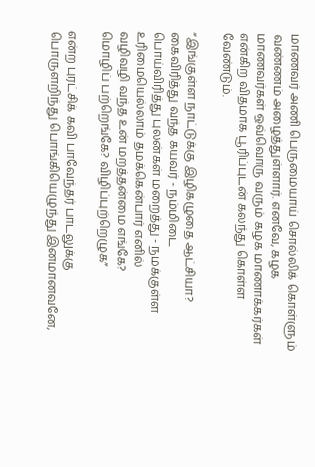மாணவர் அணி பெருமையாய் சொல்லிக் கொள்ளும் வண்ணம் அழைத்துள்ளார். எனவே, கழக மாணவர்கள் ஒவ்வொரு வரும் கழக மாணாக்கர்கள் என்கிற விதமாக பூரிப்புடன் கலந்து கொள்ள வேண்டும்.

“இங்குள்ள நாட்டுக்கு இழிகழுதை ஆட்சியா?
கைவிரித்து வந்த கயவர் - நம்மிடை
பொய்விரித்து புலன்கள் மறைத்து - நமக்குள்ள
உரிமையெல்லாம் தமக்கென்பார் எனில்
வழிவழி வந்த உன் மறத்தன்மை எங்கே?
மொழிப் பற்றெங்கே? விழிப்புற்றெழுக”

என்ற புரட்சிக் கவி பாவேந்தர் பாடலுக்கு பொருளறிந்து பொங்கியெழுந்து இனமானவனே,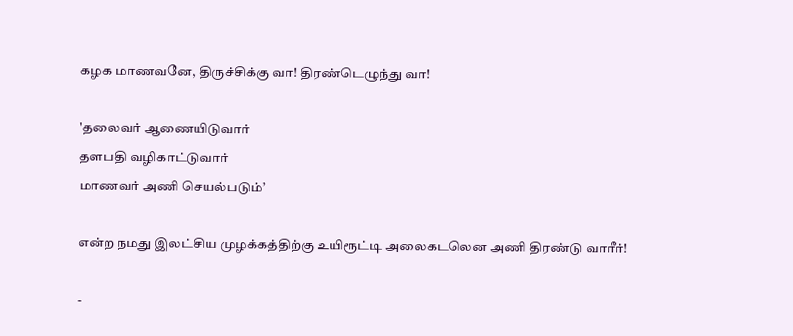கழக மாணவனே, திருச்சிக்கு வா! திரண்டெழுந்து வா!

'தலைவர் ஆணையிடுவார்
தளபதி வழிகாட்டுவார்
மாணவர் அணி செயல்படும்’

என்ற நமது இலட்சிய முழக்கத்திற்கு உயிரூட்டி அலைகடலென அணி திரண்டு வாரீர்!

-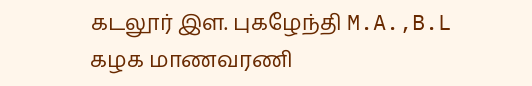கடலூர் இள. புகழேந்தி M.A.,B.L
கழக மாணவரணி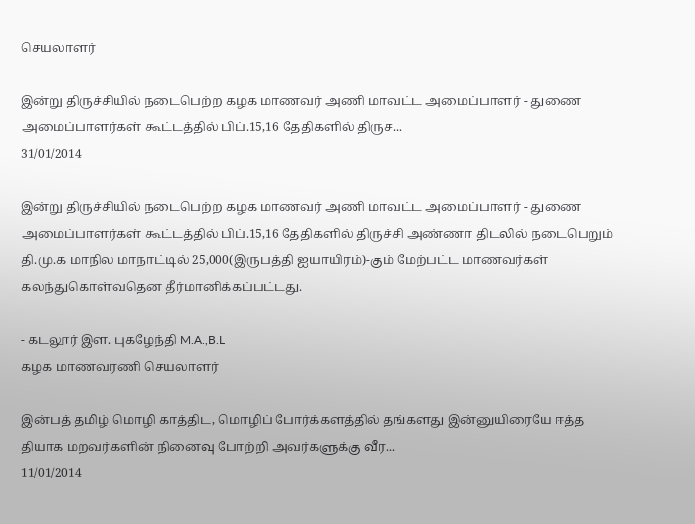செயலாளர்

இன்று திருச்சியில் நடைபெற்ற கழக மாணவர் அணி மாவட்ட அமைப்பாளர் - துணை அமைப்பாளர்கள் கூட்டத்தில் பிப்.15,16 தேதிகளில் திருச...
31/01/2014

இன்று திருச்சியில் நடைபெற்ற கழக மாணவர் அணி மாவட்ட அமைப்பாளர் - துணை அமைப்பாளர்கள் கூட்டத்தில் பிப்.15,16 தேதிகளில் திருச்சி அண்ணா திடலில் நடைபெறும் தி.மு.க மாநில மாநாட்டில் 25,000(இருபத்தி ஐயாயிரம்)-கும் மேற்பட்ட மாணவர்கள் கலந்துகொள்வதென தீர்மானிக்கப்பட்டது.

- கடலூர் இள. புகழேந்தி M.A.,B.L
கழக மாணவரணி செயலாளர்

இன்பத் தமிழ் மொழி காத்திட, மொழிப் போர்க்களத்தில் தங்களது இன்னுயிரையே ஈத்த தியாக மறவர்களின் நினைவு போற்றி அவர்களுக்கு வீர...
11/01/2014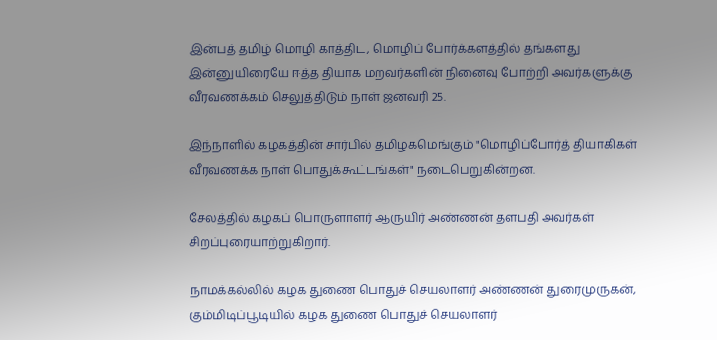இன்பத் தமிழ் மொழி காத்திட, மொழிப் போர்க்களத்தில் தங்களது இன்னுயிரையே ஈத்த தியாக மறவர்களின் நினைவு போற்றி அவர்களுக்கு வீரவணக்கம் செலுத்திடும் நாள் ஜனவரி 25.

இந்நாளில் கழகத்தின் சார்பில் தமிழகமெங்கும் "மொழிப்போர்த் தியாகிகள் வீரவணக்க நாள் பொதுக்கூட்டங்கள்" நடைபெறுகின்றன.

சேலத்தில் கழகப் பொருளாளர் ஆருயிர் அண்ணன் தளபதி அவர்கள் சிறப்புரையாற்றுகிறார்.

நாமக்கல்லில் கழக துணை பொதுச் செயலாளர் அண்ணன் துரைமுருகன், கும்மிடிப்பூடியில் கழக துணை பொதுச் செயலாளர்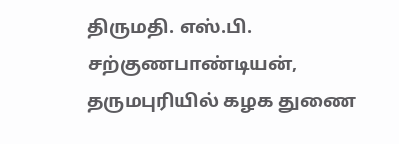திருமதி. எஸ்.பி. சற்குணபாண்டியன், தருமபுரியில் கழக துணை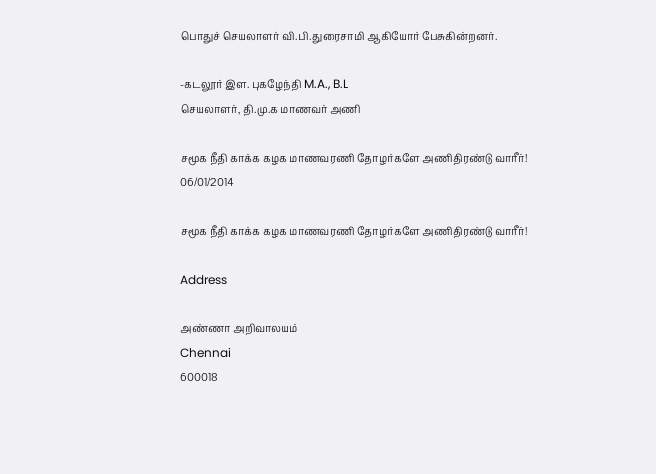பொதுச் செயலாளர் வி.பி.துரைசாமி ஆகியோர் பேசுகின்றனர்.

-கடலூர் இள. புகழேந்தி M.A., B.L
செயலாளர், தி.மு.க மாணவர் அணி

சமூக நீதி காக்க கழக மாணவரணி தோழர்களே அணிதிரண்டு வாரீர்!
06/01/2014

சமூக நீதி காக்க கழக மாணவரணி தோழர்களே அணிதிரண்டு வாரீர்!

Address

அண்ணா அறிவாலயம்
Chennai
600018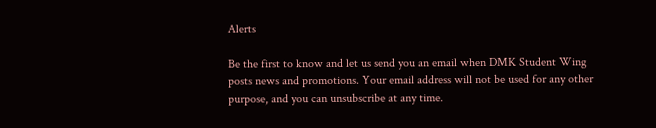Alerts

Be the first to know and let us send you an email when DMK Student Wing posts news and promotions. Your email address will not be used for any other purpose, and you can unsubscribe at any time.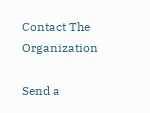Contact The Organization

Send a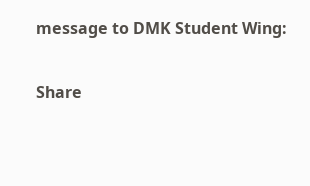message to DMK Student Wing:

Share